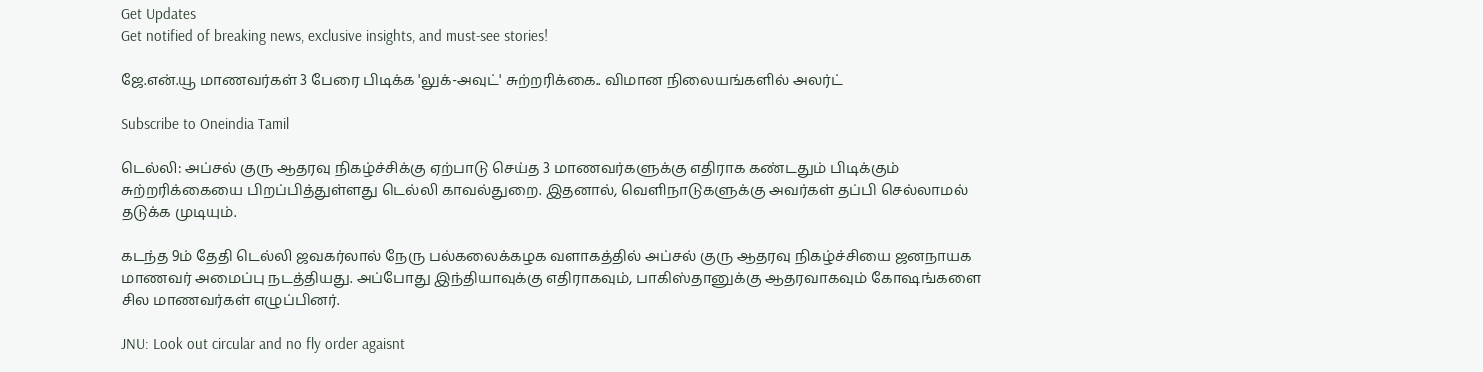Get Updates
Get notified of breaking news, exclusive insights, and must-see stories!

ஜே.என்.யூ மாணவர்கள் 3 பேரை பிடிக்க 'லுக்-அவுட்' சுற்றரிக்கை.. விமான நிலையங்களில் அலர்ட்

Subscribe to Oneindia Tamil

டெல்லி: அப்சல் குரு ஆதரவு நிகழ்ச்சிக்கு ஏற்பாடு செய்த 3 மாணவர்களுக்கு எதிராக கண்டதும் பிடிக்கும் சுற்றரிக்கையை பிறப்பித்துள்ளது டெல்லி காவல்துறை. இதனால், வெளிநாடுகளுக்கு அவர்கள் தப்பி செல்லாமல் தடுக்க முடியும்.

கடந்த 9ம் தேதி டெல்லி ஜவகர்லால் நேரு பல்கலைக்கழக வளாகத்தில் அப்சல் குரு ஆதரவு நிகழ்ச்சியை ஜனநாயக மாணவர் அமைப்பு நடத்தியது. அப்போது இந்தியாவுக்கு எதிராகவும், பாகிஸ்தானுக்கு ஆதரவாகவும் கோஷங்களை சில மாணவர்கள் எழுப்பினர்.

JNU: Look out circular and no fly order agaisnt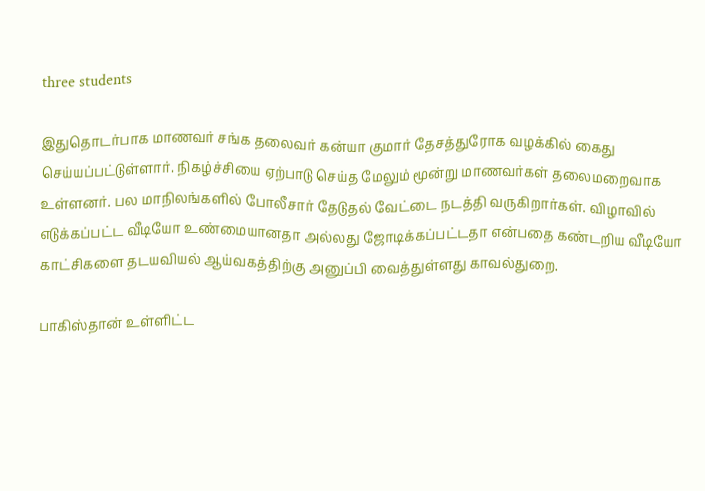three students

இதுதொடர்பாக மாணவர் சங்க தலைவர் கன்யா குமார் தேசத்துரோக வழக்கில் கைது செய்யப்பட்டுள்ளார். நிகழ்ச்சியை ஏற்பாடு செய்த மேலும் மூன்று மாணவர்கள் தலைமறைவாக உள்ளனர். பல மாநிலங்களில் போலீசார் தேடுதல் வேட்டை நடத்தி வருகிறார்கள். விழாவில் எடுக்கப்பட்ட வீடியோ உண்மையானதா அல்லது ஜோடிக்கப்பட்டதா என்பதை கண்டறிய வீடியோ காட்சிகளை தடயவியல் ஆய்வகத்திற்கு அனுப்பி வைத்துள்ளது காவல்துறை.

பாகிஸ்தான் உள்ளிட்ட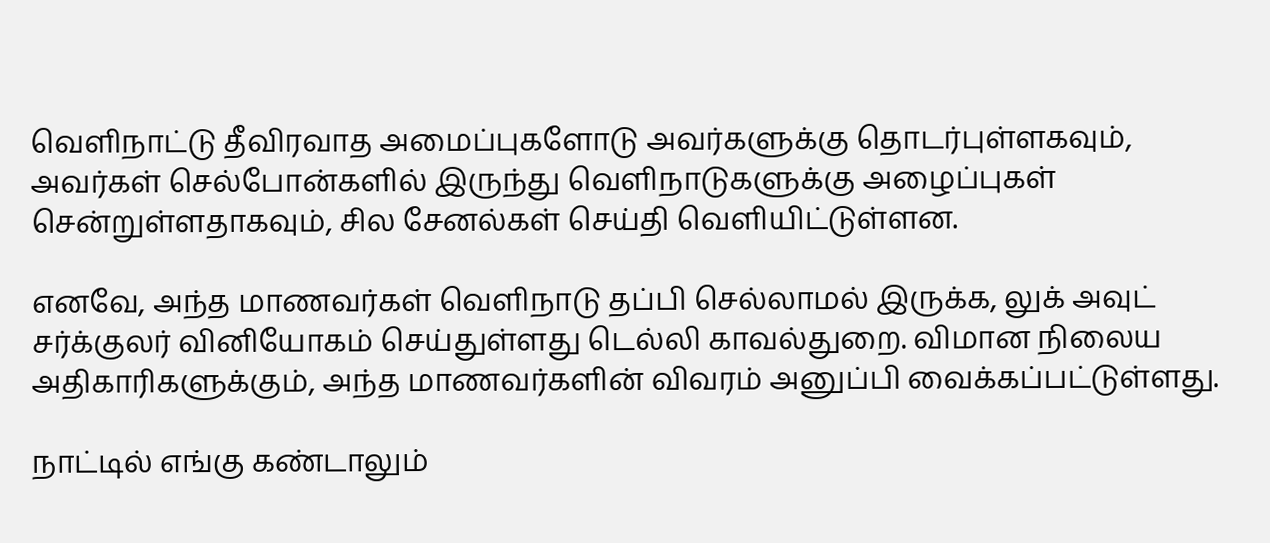வெளிநாட்டு தீவிரவாத அமைப்புகளோடு அவர்களுக்கு தொடர்புள்ளகவும், அவர்கள் செல்போன்களில் இருந்து வெளிநாடுகளுக்கு அழைப்புகள் சென்றுள்ளதாகவும், சில சேனல்கள் செய்தி வெளியிட்டுள்ளன.

எனவே, அந்த மாணவர்கள் வெளிநாடு தப்பி செல்லாமல் இருக்க, லுக் அவுட் சர்க்குலர் வினியோகம் செய்துள்ளது டெல்லி காவல்துறை. விமான நிலைய அதிகாரிகளுக்கும், அந்த மாணவர்களின் விவரம் அனுப்பி வைக்கப்பட்டுள்ளது.

நாட்டில் எங்கு கண்டாலும்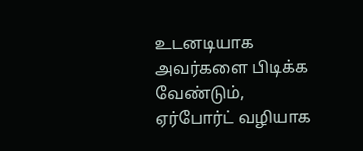உடனடியாக அவர்களை பிடிக்க வேண்டும், ஏர்போர்ட் வழியாக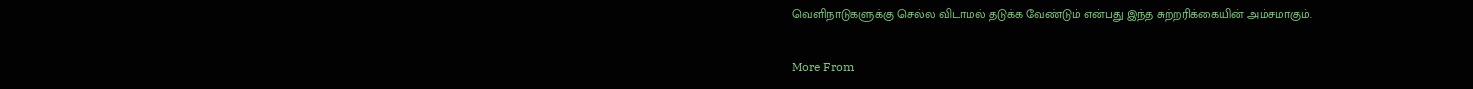வெளிநாடுகளுக்கு செல்ல விடாமல் தடுக்க வேண்டும் என்பது இந்த சுற்றரிக்கையின் அம்சமாகும்.

More From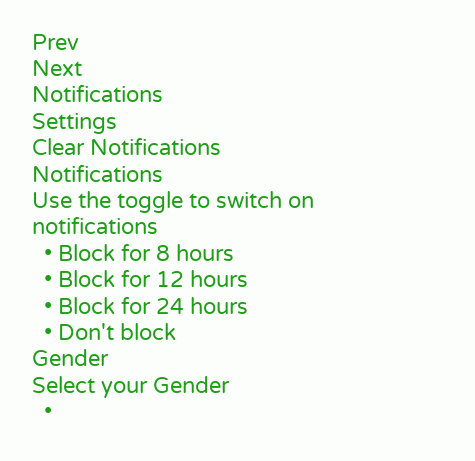Prev
Next
Notifications
Settings
Clear Notifications
Notifications
Use the toggle to switch on notifications
  • Block for 8 hours
  • Block for 12 hours
  • Block for 24 hours
  • Don't block
Gender
Select your Gender
  •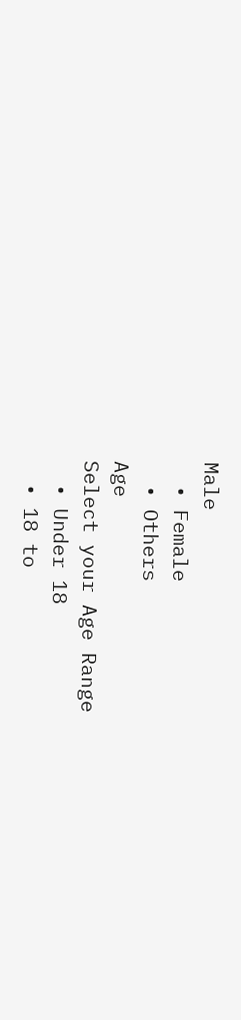Male
  • Female
  • Others
Age
Select your Age Range
  • Under 18
  • 18 to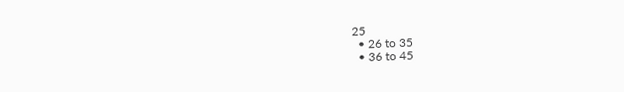25
  • 26 to 35
  • 36 to 45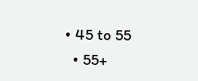• 45 to 55
  • 55+